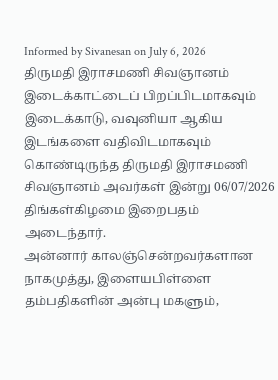Informed by Sivanesan on July 6, 2026
திருமதி இராசமணி சிவஞானம்
இடைக்காட்டைப் பிறப்பிடமாகவும் இடைக்காடு, வவுனியா ஆகிய இடங்களை வதிவிடமாகவும் கொண்டிருந்த திருமதி இராசமணி சிவஞானம் அவர்கள் இன்று 06/07/2026 திங்கள்கிழமை இறைபதம் அடைந்தார்.
அன்னார் காலஞ்சென்றவர்களான நாகமுத்து, இளையபிள்ளை தம்பதிகளின் அன்பு மகளும்,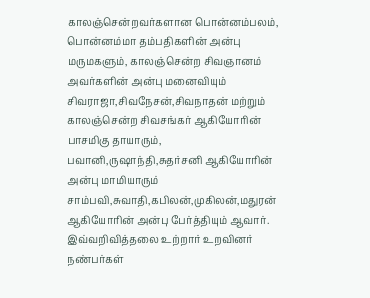காலஞ்சென்றவர்களான பொன்னம்பலம், பொன்னம்மா தம்பதிகளின் அன்பு மருமகளும், காலஞ்சென்ற சிவஞானம் அவர்களின் அன்பு மனைவியும் சிவராஜா,சிவநேசன்,சிவநாதன் மற்றும் காலஞ்சென்ற சிவசங்கர் ஆகியோரின் பாசமிகு தாயாரும், பவானி,ருஷாந்தி,சுதர்சனி ஆகியோரின் அன்பு மாமியாரும் சாம்பவி,சுவாதி,கபிலன்,முகிலன்,மதுரன் ஆகியோரின் அன்பு பேர்த்தியும் ஆவார்.
இவ்வறிவித்தலை உற்றார் உறவினர் நண்பர்கள்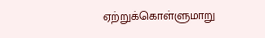ஏற்றுக்கொள்ளுமாறு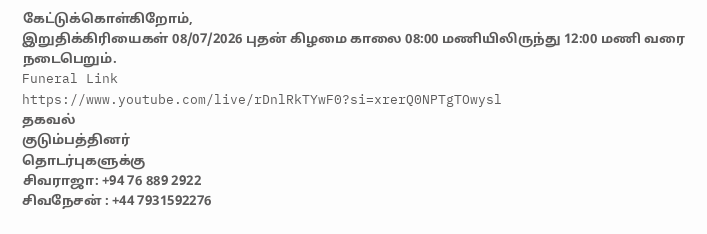கேட்டுக்கொள்கிறோம்,
இறுதிக்கிரியைகள் 08/07/2026 புதன் கிழமை காலை 08:00 மணியிலிருந்து 12:00 மணி வரை நடைபெறும்.
Funeral Link
https://www.youtube.com/live/rDnlRkTYwF0?si=xrerQ0NPTgTOwysl
தகவல்
குடும்பத்தினர்
தொடர்புகளுக்கு
சிவராஜா: +94 76 889 2922
சிவநேசன் : +44 7931592276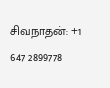சிவநாதன்: +1 647 2899778